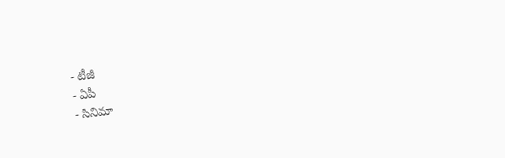- టీజీ
- ఏపీ
- సినిమా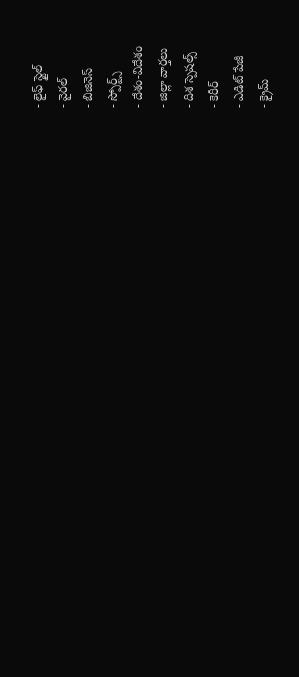- లైఫ్ స్టైల్
- వైరల్
- బిజినెస్
- స్పోర్ట్స్
- దేశం-విదేశం
- జిల్లా వార్తలు
- దిశ స్పెషల్స్
- కెరీర్
- ఎడిట్ పేజీ
- క్రైమ్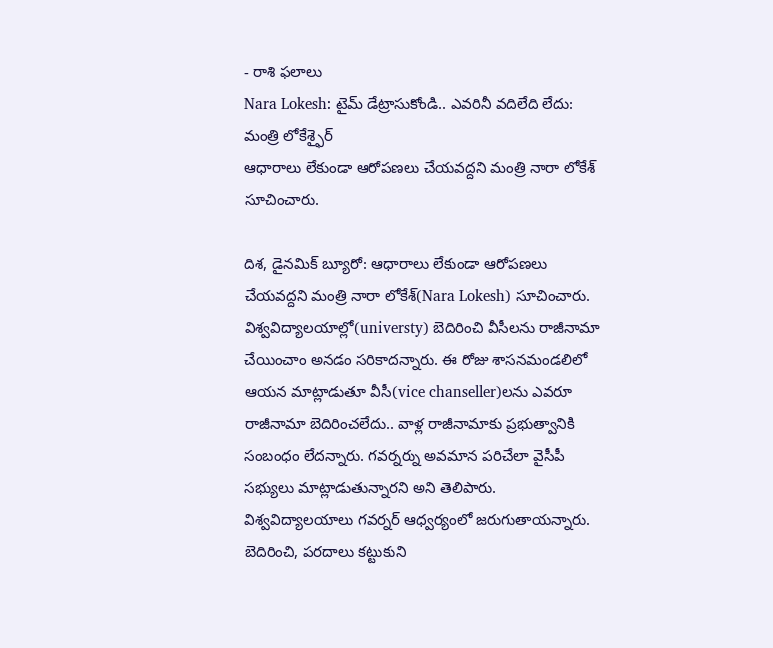- రాశి ఫలాలు
Nara Lokesh: టైమ్ డేట్రాసుకోండి.. ఎవరినీ వదిలేది లేదు: మంత్రి లోకేశ్ఫైర్
ఆధారాలు లేకుండా ఆరోపణలు చేయవద్దని మంత్రి నారా లోకేశ్ సూచించారు.

దిశ, డైనమిక్ బ్యూరో: ఆధారాలు లేకుండా ఆరోపణలు చేయవద్దని మంత్రి నారా లోకేశ్(Nara Lokesh) సూచించారు. విశ్వవిద్యాలయాల్లో(universty) బెదిరించి వీసీలను రాజీనామా చేయించాం అనడం సరికాదన్నారు. ఈ రోజు శాసనమండలిలో ఆయన మాట్లాడుతూ వీసీ(vice chanseller)లను ఎవరూ రాజీనామా బెదిరించలేదు.. వాళ్ల రాజీనామాకు ప్రభుత్వానికి సంబంధం లేదన్నారు. గవర్నర్ను అవమాన పరిచేలా వైసీపీ సభ్యులు మాట్లాడుతున్నారని అని తెలిపారు. విశ్వవిద్యాలయాలు గవర్నర్ ఆధ్వర్యంలో జరుగుతాయన్నారు. బెదిరించి, పరదాలు కట్టుకుని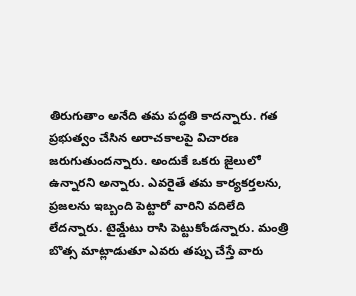తిరుగుతాం అనేది తమ పద్ధతి కాదన్నారు. గత ప్రభుత్వం చేసిన అరాచకాలపై విచారణ జరుగుతుందన్నారు. అందుకే ఒకరు జైలులో ఉన్నారని అన్నారు. ఎవరైతే తమ కార్యకర్తలను, ప్రజలను ఇబ్బంది పెట్టారో వారిని వదిలేది లేదన్నారు. టైమ్డేటు రాసి పెట్టుకోండన్నారు. మంత్రి బొత్స మాట్లాడుతూ ఎవరు తప్పు చేస్తే వారు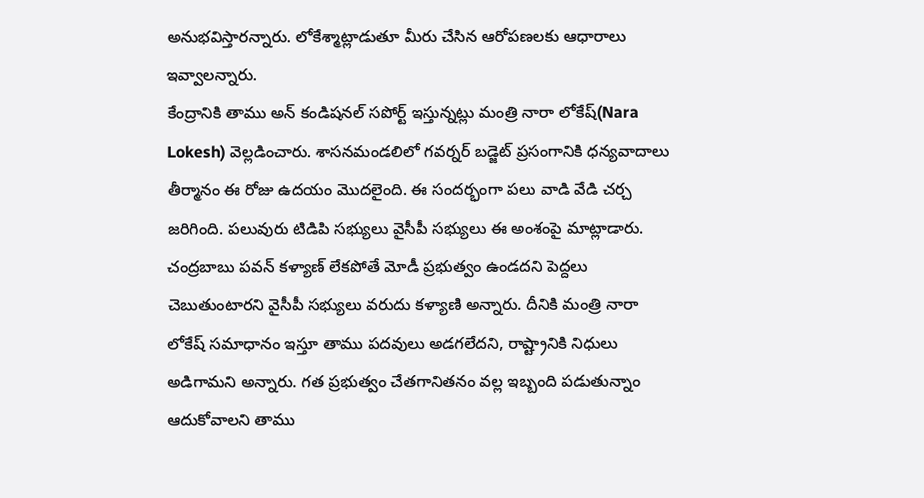అనుభవిస్తారన్నారు. లోకేశ్మాట్లాడుతూ మీరు చేసిన ఆరోపణలకు ఆధారాలు ఇవ్వాలన్నారు.
కేంద్రానికి తాము అన్ కండిషనల్ సపోర్ట్ ఇస్తున్నట్లు మంత్రి నారా లోకేష్(Nara Lokesh) వెల్లడించారు. శాసనమండలిలో గవర్నర్ బడ్జెట్ ప్రసంగానికి ధన్యవాదాలు తీర్మానం ఈ రోజు ఉదయం మొదలైంది. ఈ సందర్భంగా పలు వాడి వేడి చర్చ జరిగింది. పలువురు టిడిపి సభ్యులు వైసీపీ సభ్యులు ఈ అంశంపై మాట్లాడారు. చంద్రబాబు పవన్ కళ్యాణ్ లేకపోతే మోడీ ప్రభుత్వం ఉండదని పెద్దలు చెబుతుంటారని వైసీపీ సభ్యులు వరుదు కళ్యాణి అన్నారు. దీనికి మంత్రి నారా లోకేష్ సమాధానం ఇస్తూ తాము పదవులు అడగలేదని, రాష్ట్రానికి నిధులు అడిగామని అన్నారు. గత ప్రభుత్వం చేతగానితనం వల్ల ఇబ్బంది పడుతున్నాం ఆదుకోవాలని తాము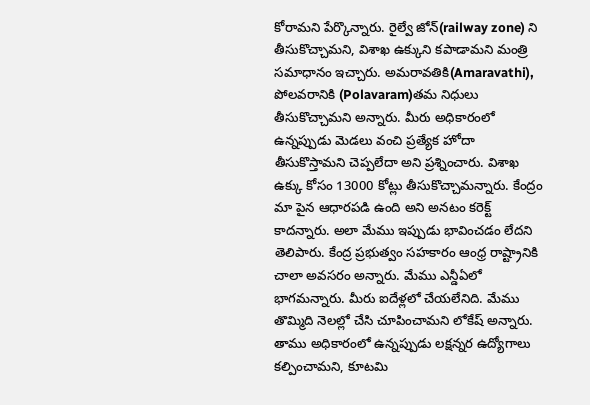కోరామని పేర్కొన్నారు. రైల్వే జోన్(railway zone) ని తీసుకొచ్చామని, విశాఖ ఉక్కుని కపాడామని మంత్రి సమాధానం ఇచ్చారు. అమరావతికి(Amaravathi), పోలవరానికి (Polavaram)తమ నిధులు తీసుకొచ్చామని అన్నారు. మీరు అధికారంలో ఉన్నప్పుడు మెడలు వంచి ప్రత్యేక హోదా తీసుకొస్తామని చెప్పలేదా అని ప్రశ్నించారు. విశాఖ ఉక్కు కోసం 13000 కోట్లు తీసుకొచ్చామన్నారు. కేంద్రం మా పైన ఆధారపడి ఉంది అని అనటం కరెక్ట్ కాదన్నారు. అలా మేము ఇప్పుడు భావించడం లేదని తెలిపారు. కేంద్ర ప్రభుత్వం సహకారం ఆంధ్ర రాష్ట్రానికి చాలా అవసరం అన్నారు. మేము ఎన్డీఏలో భాగమన్నారు. మీరు ఐదేళ్లలో చేయలేనిది. మేము తొమ్మిది నెలల్లో చేసి చూపించామని లోకేష్ అన్నారు.
తాము అధికారంలో ఉన్నప్పుడు లక్షన్నర ఉద్యోగాలు కల్పించామని, కూటమి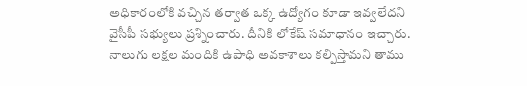అధికారంలోకి వచ్చిన తర్వాత ఒక్క ఉద్యోగం కూడా ఇవ్వలేదని వైసీపీ సభ్యులు ప్రశ్నించారు. దీనికి లోకేష్ సమాధానం ఇచ్చారు. నాలుగు లక్షల మందికి ఉపాధి అవకాశాలు కల్పిస్తామని తాము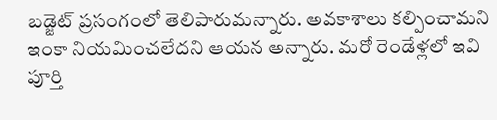బడ్జెట్ ప్రసంగంలో తెలిపారుమన్నారు. అవకాశాలు కల్పించామని ఇంకా నియమించలేదని ఆయన అన్నారు. మరో రెండేళ్లలో ఇవి పూర్తి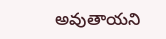అవుతాయని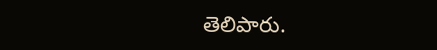తెలిపారు.